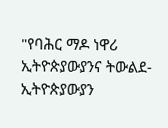"የባሕር ማዶ ነዋሪ ኢትዮጵያውያንና ትውልደ-ኢትዮጵያውያን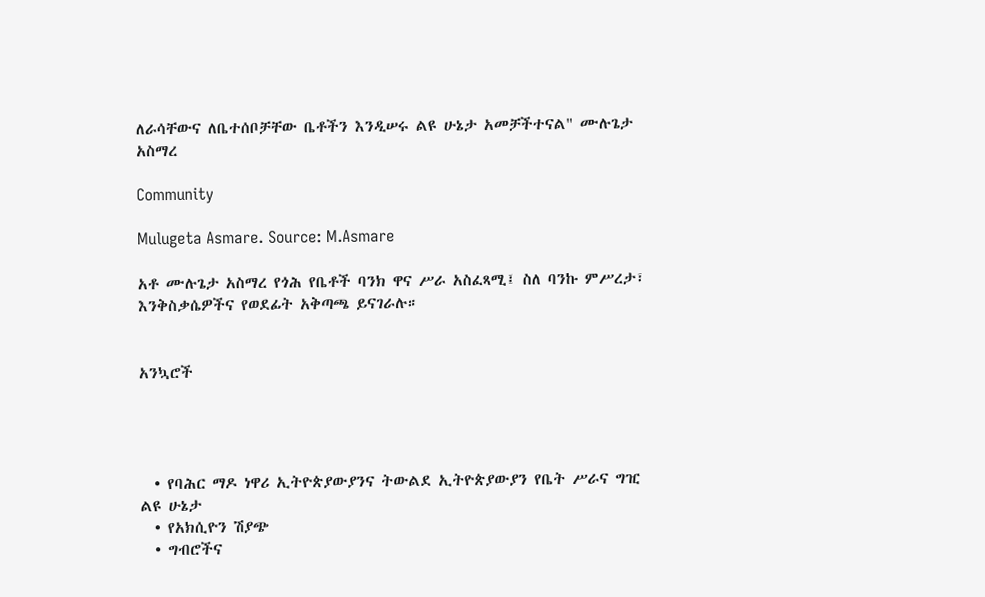ለራሳቸውና ለቤተሰቦቻቸው ቤቶችን እንዲሠሩ ልዩ ሁኔታ አመቻችተናል" ሙሉጌታ አስማረ

Community

Mulugeta Asmare. Source: M.Asmare

አቶ ሙሉጌታ አስማረ የጎሕ የቤቶች ባንክ ዋና ሥራ አስፈጻሚ፤ ስለ ባንኩ ምሥረታ፣ እንቅስቃሴዎችና የወደፊት አቅጣጫ ይናገራሉ።


አንኳሮች




  • የባሕር ማዶ ነዋሪ ኢትዮጵያውያንና ትውልደ ኢትዮጵያውያን የቤት ሥራና ግዢ ልዩ ሁኔታ
  • የአክሲዮን ሽያጭ
  • ግብሮችና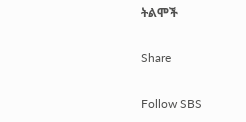ትልሞች

Share

Follow SBS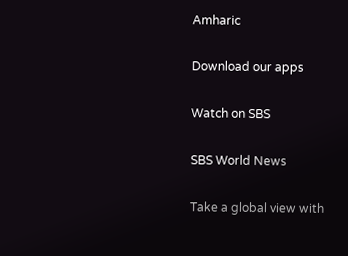Amharic

Download our apps

Watch on SBS

SBS World News

Take a global view with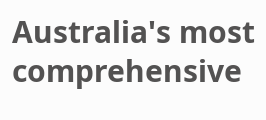Australia's most comprehensive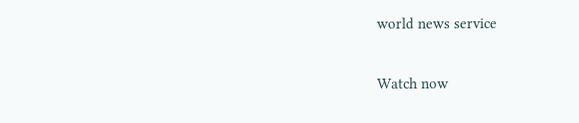world news service

Watch now